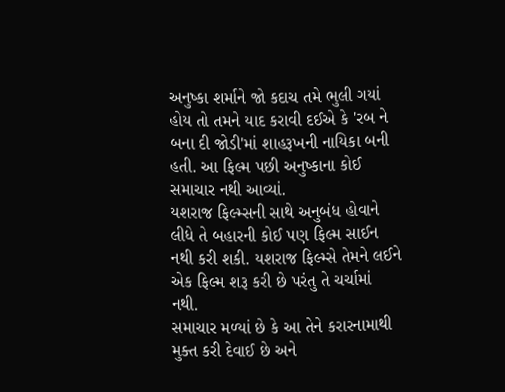અનુષ્કા શર્માને જો કદાચ તમે ભુલી ગયાં હોય તો તમને યાદ કરાવી દઈએ કે 'રબ ને બના દી જોડી'માં શાહરૂખની નાયિકા બની હતી. આ ફિલ્મ પછી અનુષ્કાના કોઈ સમાચાર નથી આવ્યાં.
યશરાજ ફિલ્મ્સની સાથે અનુબંધ હોવાને લીધે તે બહારની કોઈ પણ ફિલ્મ સાઈન નથી કરી શકી. યશરાજ ફિલ્મ્સે તેમને લઈને એક ફિલ્મ શરૂ કરી છે પરંતુ તે ચર્ચામાં નથી.
સમાચાર મળ્યાં છે કે આ તેને કરારનામાથી મુક્ત કરી દેવાઈ છે અને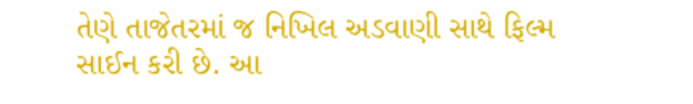તેણે તાજેતરમાં જ નિખિલ અડવાણી સાથે ફિલ્મ સાઈન કરી છે. આ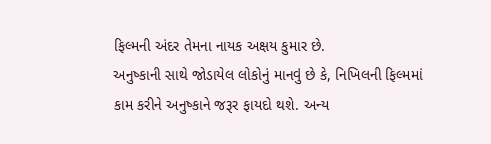ફિલ્મની અંદર તેમના નાયક અક્ષય કુમાર છે.
અનુષ્કાની સાથે જોડાયેલ લોકોનું માનવું છે કે, નિખિલની ફિલ્મમાં કામ કરીને અનુષ્કાને જરૂર ફાયદો થશે. અન્ય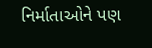નિર્માતાઓને પણ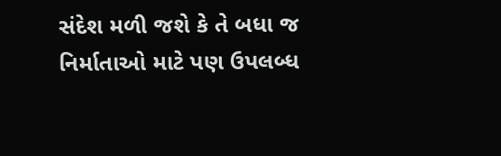સંદેશ મળી જશે કે તે બધા જ નિર્માતાઓ માટે પણ ઉપલબ્ધ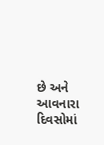છે અને આવનારા દિવસોમાં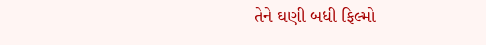તેને ઘણી બધી ફિલ્મો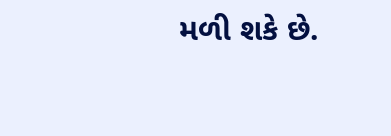મળી શકે છે.